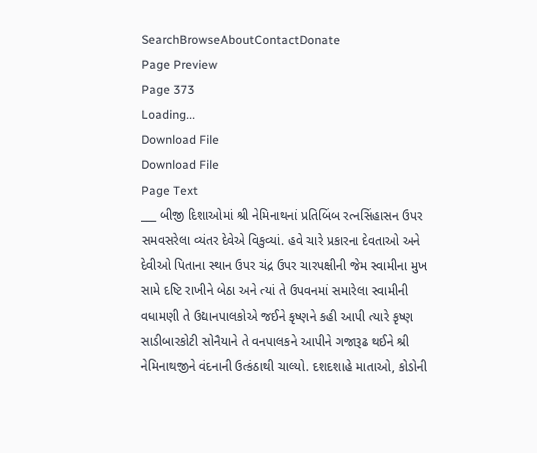SearchBrowseAboutContactDonate
Page Preview
Page 373
Loading...
Download File
Download File
Page Text
___ બીજી દિશાઓમાં શ્રી નેમિનાથનાં પ્રતિબિંબ રત્નસિંહાસન ઉપર સમવસરેલા વ્યંતર દેવેએ વિકુવ્યાં. હવે ચારે પ્રકારના દેવતાઓ અને દેવીઓ પિતાના સ્થાન ઉપર ચંદ્ર ઉપર ચારપક્ષીની જેમ સ્વામીના મુખ સામે દષ્ટિ રાખીને બેઠા અને ત્યાં તે ઉપવનમાં સમારેલા સ્વામીની વધામણી તે ઉદ્યાનપાલકોએ જઈને કૃષ્ણને કહી આપી ત્યારે કૃષ્ણ સાડીબારકોટી સોનૈયાને તે વનપાલકને આપીને ગજારૂઢ થઈને શ્રી નેમિનાથજીને વંદનાની ઉત્કંઠાથી ચાલ્યો. દશદશાહે માતાઓ, કોડોની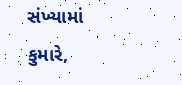સંખ્યામાં કુમારે,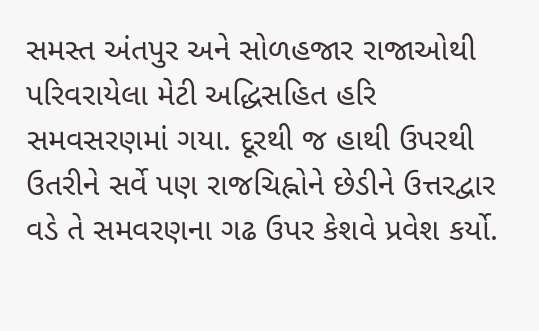સમસ્ત અંતપુર અને સોળહજાર રાજાઓથી પરિવરાયેલા મેટી અદ્ધિસહિત હરિ સમવસરણમાં ગયા. દૂરથી જ હાથી ઉપરથી ઉતરીને સર્વે પણ રાજચિહ્નોને છેડીને ઉત્તરદ્વાર વડે તે સમવરણના ગઢ ઉપર કેશવે પ્રવેશ કર્યો.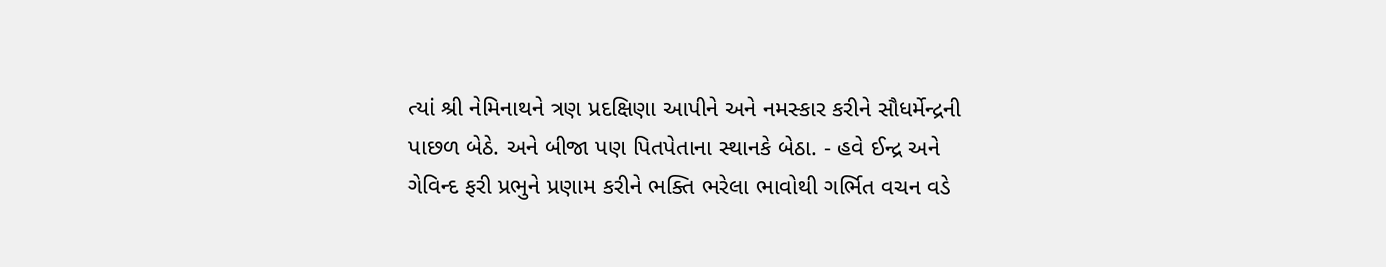ત્યાં શ્રી નેમિનાથને ત્રણ પ્રદક્ષિણા આપીને અને નમસ્કાર કરીને સૌધર્મેન્દ્રની પાછળ બેઠે. અને બીજા પણ પિતપેતાના સ્થાનકે બેઠા. - હવે ઈન્દ્ર અને ગેવિન્દ ફરી પ્રભુને પ્રણામ કરીને ભક્તિ ભરેલા ભાવોથી ગર્ભિત વચન વડે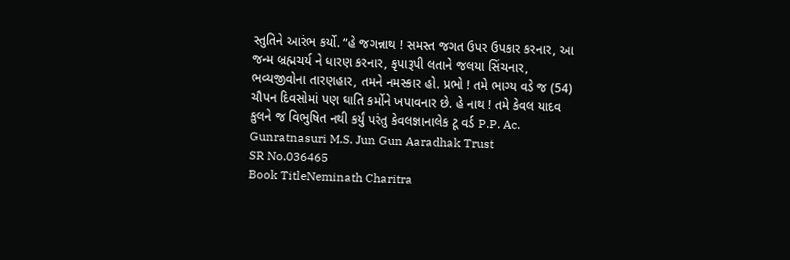સ્તુતિને આરંભ કર્યો. “હે જગન્નાથ ! સમસ્ત જગત ઉપર ઉપકાર કરનાર, આ જન્મ બ્રહ્મચર્ય ને ધારણ કરનાર, કૃપારૂપી લતાને જલયા સિંચનાર, ભવ્યજીવોના તારણહાર, તમને નમસ્કાર હો. પ્રભો ! તમે ભાગ્ય વડે જ (54) ચૌપન દિવસોમાં પણ ઘાતિ કર્મોને ખપાવનાર છે. હે નાથ ! તમે કેવલ યાદવ કુલને જ વિભુષિત નથી કર્યું પરંતુ કેવલજ્ઞાનાલેક ટૂ વર્ડ P.P. Ac. Gunratnasuri M.S. Jun Gun Aaradhak Trust
SR No.036465
Book TitleNeminath Charitra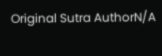Original Sutra AuthorN/A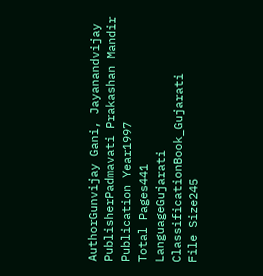AuthorGunvijay Gani, Jayanandvijay
PublisherPadmavati Prakashan Mandir
Publication Year1997
Total Pages441
LanguageGujarati
ClassificationBook_Gujarati
File Size245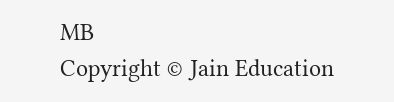MB
Copyright © Jain Education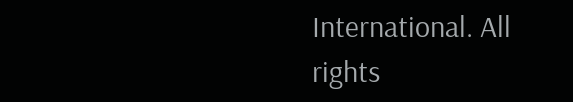International. All rights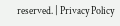reserved. | Privacy Policy